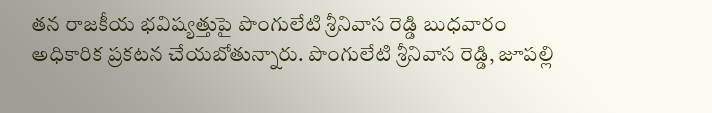తన రాజకీయ భవిష్యత్తుపై పొంగులేటి శ్రీనివాస రెడ్డి బుధవారం అధికారిక ప్రకటన చేయబోతున్నారు. పొంగులేటి శ్రీనివాస రెడ్డి, జూపల్లి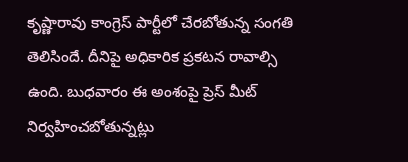కృష్ణారావు కాంగ్రెస్ పార్టీలో చేరబోతున్న సంగతి తెలిసిందే. దీనిపై అధికారిక ప్రకటన రావాల్సి ఉంది. బుధవారం ఈ అంశంపై ప్రెస్ మీట్ నిర్వహించబోతున్నట్లు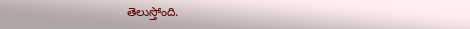తెలుస్తోంది.